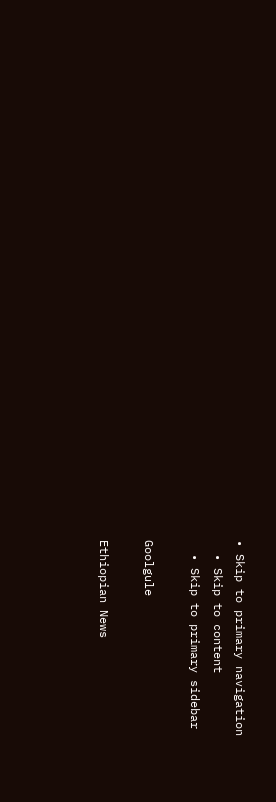• Skip to primary navigation
  • Skip to content
  • Skip to primary sidebar

Goolgule

Ethiopian News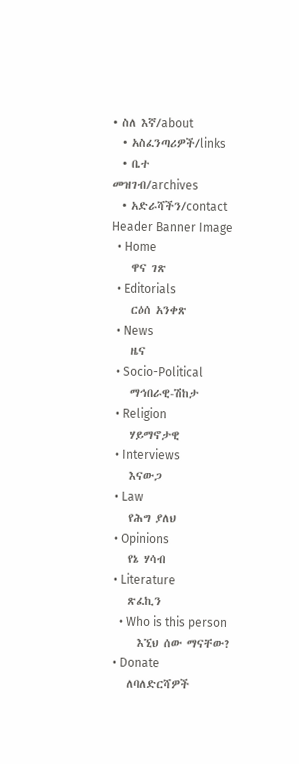• ስለ እኛ/about
  • አስፈንጣሪዎች/links
  • ቤተ መዝገብ/archives
  • አድራሻችን/contact
Header Banner Image
  • Home
    ዋና ገጽ
  • Editorials
    ርዕሰ አንቀጽ
  • News
    ዜና
  • Socio-Political
    ማኅበራዊ-ሽከታ
  • Religion
    ሃይማኖታዊ
  • Interviews
    እናውጋ
  • Law
    የሕግ ያለህ
  • Opinions
    የኔ ሃሳብ
  • Literature
    ጽፈኪን
    • Who is this person
      እኚህ ሰው ማናቸው?
  • Donate
    ለባለድርሻዎች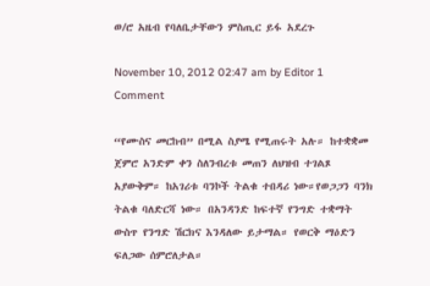ወ/ሮ አዜብ የባለቤታቸውን ምስጢር ይፋ አደረጉ

November 10, 2012 02:47 am by Editor 1 Comment

“የሙስና መርከብ” በሚል ስያሜ የሚጠሩት አሉ። ከተቋቋመ ጀምሮ አንድም ቀን ስለንብረቱ መጠን ለህዝብ ተገልጾ አያውቅም። ከአገሪቱ ባንኮች ትልቁ ተበዳሪ ነው።የወጋጋን ባንክ ትልቁ ባለድርሻ ነው። በአንዳንድ ከፍተኛ የንግድ ተቋማት ውስጥ የንግድ ሽርክና እንዳለው ይታማል። የወርቅ ማዕድን ፍለጋው ሰምሮለታል።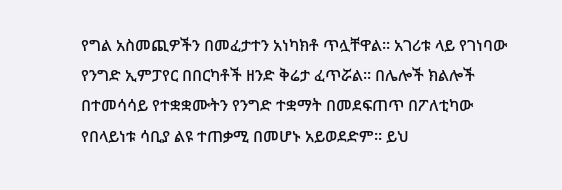የግል አስመጪዎችን በመፈታተን አነካክቶ ጥሏቸዋል። አገሪቱ ላይ የገነባው የንግድ ኢምፓየር በበርካቶች ዘንድ ቅሬታ ፈጥሯል። በሌሎች ክልሎች በተመሳሳይ የተቋቋሙትን የንግድ ተቋማት በመደፍጠጥ በፖለቲካው የበላይነቱ ሳቢያ ልዩ ተጠቃሚ በመሆኑ አይወደድም። ይህ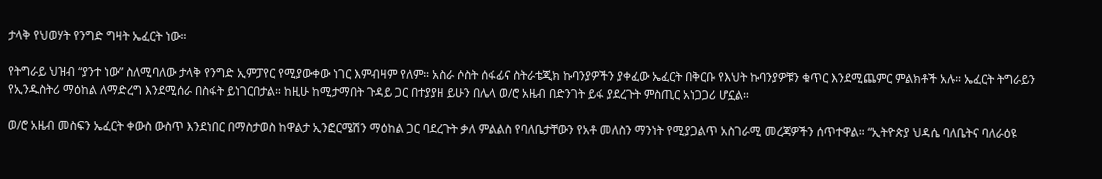ታላቅ የህወሃት የንግድ ግዛት ኤፈርት ነው።

የትግራይ ህዝብ “ያንተ ነው” ስለሚባለው ታላቅ የንግድ ኢምፓየር የሚያውቀው ነገር እምብዛም የለም። አስራ ሶስት ሰፋፊና ስትራቴጂክ ኩባንያዎችን ያቀፈው ኤፈርት በቅርቡ የእህት ኩባንያዎቹን ቁጥር እንደሚጨምር ምልክቶች አሉ። ኤፈርት ትግራይን የኢንዱስትሪ ማዕከል ለማድረግ እንደሚሰራ በስፋት ይነገርበታል። ከዚሁ ከሚታማበት ጉዳይ ጋር በተያያዘ ይሁን በሌላ ወ/ሮ አዜብ በድንገት ይፋ ያደረጉት ምስጢር አነጋጋሪ ሆኗል።

ወ/ሮ አዜብ መስፍን ኤፈርት ቀውስ ውስጥ እንደነበር በማስታወስ ከዋልታ ኢንፎርሜሽን ማዕከል ጋር ባደረጉት ቃለ ምልልስ የባለቤታቸውን የአቶ መለስን ማንነት የሚያጋልጥ አስገራሚ መረጃዎችን ሰጥተዋል። “ኢትዮጵያ ህዳሴ ባለቤትና ባለራዕዩ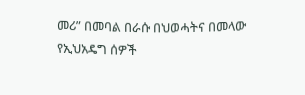መሪ” በመባል በራሱ በህወሓትና በመላው የኢህአዴግ ሰዎች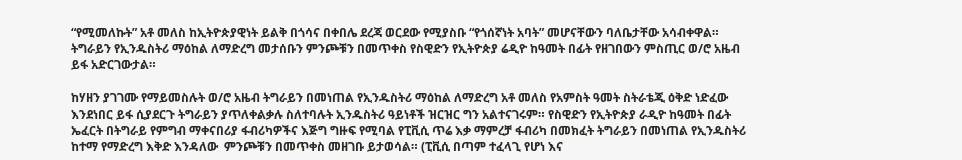“የሚመለኩት” አቶ መለስ ከኢትዮጵያዊነት ይልቅ በጎሳና በቀበሌ ደረጃ ወርደው የሚያስቡ “የጎሰኛነት አባት” መሆናቸውን ባለቤታቸው አሳብቀዋል። ትግራይን የኢንዱስትሪ ማዕከል ለማድረግ መታሰቡን ምንጮቹን በመጥቀስ የስዊድን የኢትዮጵያ ሬዲዮ ከዓመት በፊት የዘገበውን ምስጢር ወ/ሮ አዜብ ይፋ አድርገውታል።

ከሃዘን ያገገሙ የማይመስሉት ወ/ሮ አዜብ ትግራይን በመነጠል የኢንዱስትሪ ማዕከል ለማድረግ አቶ መለስ የአምስት ዓመት ስትራቴጂ ዕቅድ ነድፈው እንደነበር ይፋ ሲያደርጉ ትግራይን ያጥለቀልቃሉ ስለተባሉት ኢንዱስትሪ ዓይነቶች ዝርዝር ግን አልተናገሩም። የስዊድን የኢትዮጵያ ራዲዮ ከዓመት በፊት ኤፈርት በትግራይ የምግብ ማቀናበሪያ ፋብሪካዎችና እጅግ ግዙፍ የሚባል የፒቪሲ ጥሬ እቃ ማምረቻ ፋብሪካ በመክፈት ትግራይን በመነጠል የኢንዱስትሪ ከተማ የማድረግ እቅድ እንዳለው  ምንጮቹን በመጥቀስ መዘገቡ ይታወሳል። (ፒቪሲ በጣም ተፈላጊ የሆነ እና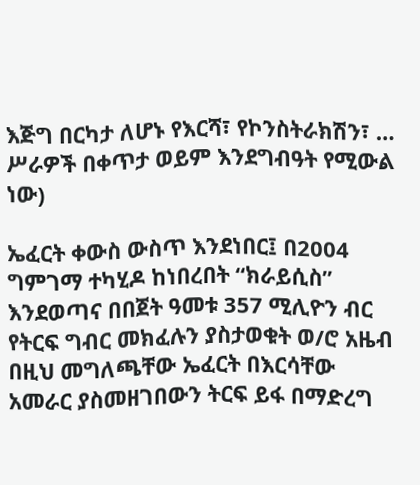እጅግ በርካታ ለሆኑ የእርሻ፣ የኮንስትራክሽን፣ … ሥራዎች በቀጥታ ወይም እንደግብዓት የሚውል ነው)

ኤፈርት ቀውስ ውስጥ እንደነበር፤ በ2004 ግምገማ ተካሂዶ ከነበረበት “ክራይሲስ” እንደወጣና በበጀት ዓመቱ 357 ሚሊዮን ብር የትርፍ ግብር መክፈሉን ያስታወቁት ወ/ሮ አዜብ በዚህ መግለጫቸው ኤፈርት በእርሳቸው አመራር ያስመዘገበውን ትርፍ ይፋ በማድረግ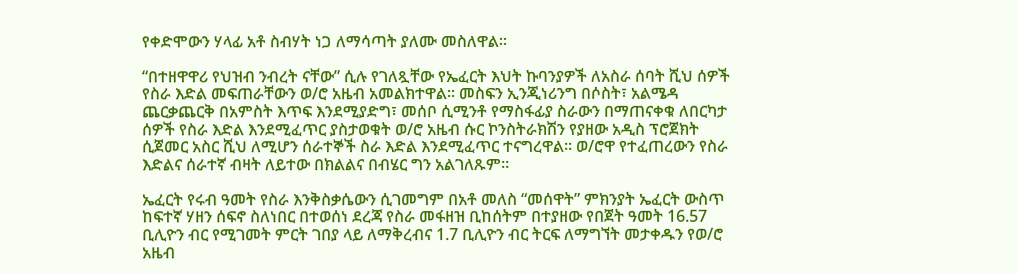የቀድሞውን ሃላፊ አቶ ስብሃት ነጋ ለማሳጣት ያለሙ መስለዋል።

“በተዘዋዋሪ የህዝብ ንብረት ናቸው” ሲሉ የገለጿቸው የኤፈርት እህት ኩባንያዎች ለአስራ ሰባት ሺህ ሰዎች የስራ እድል መፍጠራቸውን ወ/ሮ አዜብ አመልክተዋል። መስፍን ኢንጂነሪንግ በሶስት፣ አልሜዳ ጨርቃጨርቅ በአምስት እጥፍ እንደሚያድግ፣ መሰቦ ሲሚንቶ የማስፋፊያ ስራውን በማጠናቀቁ ለበርካታ ሰዎች የስራ እድል እንደሚፈጥር ያስታወቁት ወ/ሮ አዜብ ሱር ኮንስትራክሽን የያዘው አዲስ ፕሮጀክት ሲጀመር አስር ሺህ ለሚሆን ሰራተኞች ስራ እድል እንደሚፈጥር ተናግረዋል። ወ/ሮዋ የተፈጠረውን የስራ እድልና ሰራተኛ ብዛት ለይተው በክልልና በብሄር ግን አልገለጹም።

ኤፈርት የሩብ ዓመት የስራ እንቅስቃሴውን ሲገመግም በአቶ መለስ “መሰዋት” ምክንያት ኤፈርት ውስጥ ከፍተኛ ሃዘን ሰፍኖ ስለነበር በተወሰነ ደረጃ የስራ መፋዘዝ ቢከሰትም በተያዘው የበጀት ዓመት 16.57 ቢሊዮን ብር የሚገመት ምርት ገበያ ላይ ለማቅረብና 1.7 ቢሊዮን ብር ትርፍ ለማግኘት መታቀዱን የወ/ሮ አዜብ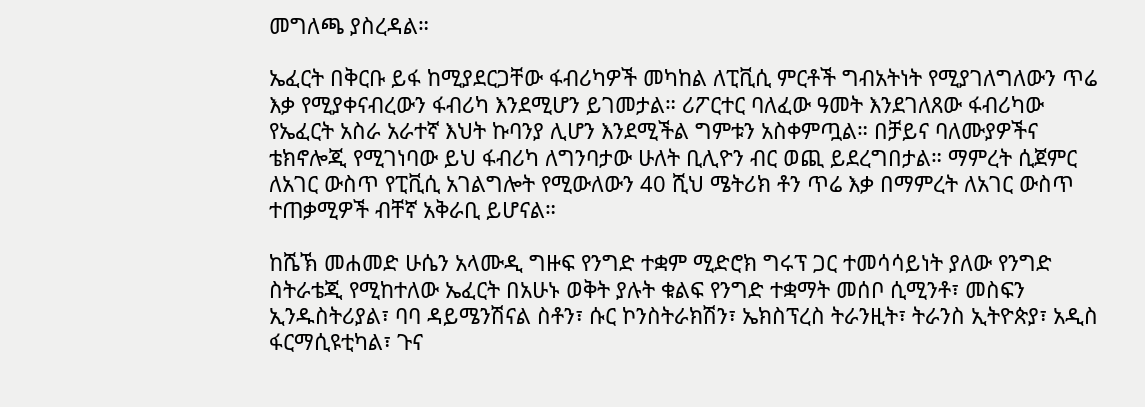መግለጫ ያስረዳል።

ኤፈርት በቅርቡ ይፋ ከሚያደርጋቸው ፋብሪካዎች መካከል ለፒቪሲ ምርቶች ግብአትነት የሚያገለግለውን ጥሬ እቃ የሚያቀናብረውን ፋብሪካ እንደሚሆን ይገመታል። ሪፖርተር ባለፈው ዓመት እንደገለጸው ፋብሪካው የኤፈርት አስራ አራተኛ እህት ኩባንያ ሊሆን እንደሚችል ግምቱን አስቀምጧል። በቻይና ባለሙያዎችና ቴክኖሎጂ የሚገነባው ይህ ፋብሪካ ለግንባታው ሁለት ቢሊዮን ብር ወጪ ይደረግበታል። ማምረት ሲጀምር ለአገር ውስጥ የፒቪሲ አገልግሎት የሚውለውን 40 ሺህ ሜትሪክ ቶን ጥሬ እቃ በማምረት ለአገር ውስጥ ተጠቃሚዎች ብቸኛ አቅራቢ ይሆናል።

ከሼኽ መሐመድ ሁሴን አላሙዲ ግዙፍ የንግድ ተቋም ሚድሮክ ግሩፕ ጋር ተመሳሳይነት ያለው የንግድ ስትራቴጂ የሚከተለው ኤፈርት በአሁኑ ወቅት ያሉት ቁልፍ የንግድ ተቋማት መሰቦ ሲሚንቶ፣ መስፍን ኢንዱስትሪያል፣ ባባ ዳይሜንሽናል ስቶን፣ ሱር ኮንስትራክሽን፣ ኤክስፕረስ ትራንዚት፣ ትራንስ ኢትዮጵያ፣ አዲስ ፋርማሲዩቲካል፣ ጉና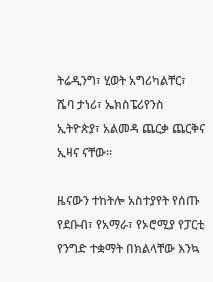ትሬዲንግ፣ ሂወት አግሪካልቸር፣ ሼባ ታነሪ፣ ኤክስፔሪየንስ ኢትዮጵያ፣ አልመዳ ጨርቃ ጨርቅና ኢዛና ናቸው፡፡

ዜናውን ተከትሎ አስተያየት የሰጡ የደቡብ፣ የአማራ፣ የኦሮሚያ የፓርቲ የንግድ ተቋማት በክልላቸው እንኳ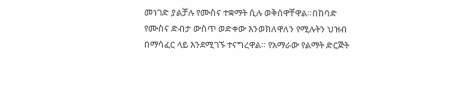መነገድ ያልቻሉ የሙስና ተቋማት ሲሉ ወቅሰዋቸዋል።በከባድ የሙስና ድብታ ውስጥ ወድቀው እንወክለዋለን የሚሉትን ህዝብ በማሳፈር ላይ እንደሚገኙ ተናግረዋል። የአማራው የልማት ድርጅት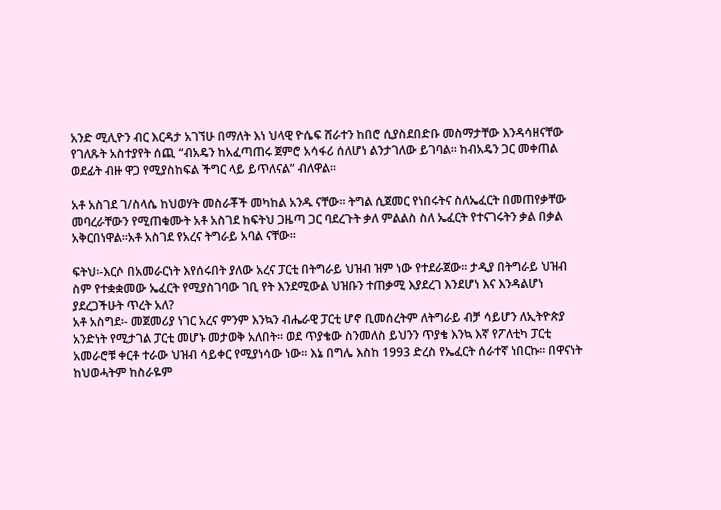አንድ ሚሊዮን ብር እርዳታ አገኘሁ በማለት እነ ህላዊ ዮሴፍ ሸራተን ከበሮ ሲያስደበድቡ መስማታቸው እንዳሳዘናቸው የገለጹት አስተያየት ሰጪ “ብአዴን ከአፈጣጠሩ ጀምሮ አሳፋሪ ሰለሆነ ልንታገለው ይገባል። ከብአዴን ጋር መቀጠል ወደፊት ብዙ ዋጋ የሚያስከፍል ችግር ላይ ይጥለናል” ብለዋል።

አቶ አስገደ ገ/ስላሴ ከህወሃት መስራቾች መካከል አንዱ ናቸው። ትግል ሲጀመር የነበሩትና ስለኤፈርት በመጠየቃቸው መባረራቸውን የሚጠቁሙት አቶ አስገደ ከፍትህ ጋዜጣ ጋር ባደረጉት ቃለ ምልልስ ስለ ኤፈርት የተናገሩትን ቃል በቃል አቅርበነዋል።አቶ አስገደ የአረና ትግራይ አባል ናቸው።

ፍትህ፡-እርሶ በአመራርነት እየሰሩበት ያለው አረና ፓርቲ በትግራይ ህዝብ ዝም ነው የተደራጀው፡፡ ታዲያ በትግራይ ህዝብ ስም የተቋቋመው ኤፈርት የሚያስገባው ገቢ የት እንደሚውል ህዝቡን ተጠቃሚ እያደረገ እንደሆነ እና እንዳልሆነ ያደረጋችሁት ጥረት አለ?
አቶ አስግደ፡- መጀመሪያ ነገር አረና ምንም እንኳን ብሔራዊ ፓርቲ ሆኖ ቢመሰረትም ለትግራይ ብቻ ሳይሆን ለኢትዮጵያ አንድነት የሚታገል ፓርቲ መሆኑ መታወቅ አለበት፡፡ ወደ ጥያቄው ስንመለስ ይህንን ጥያቄ እንኳ እኛ የፖለቲካ ፓርቲ አመራሮቹ ቀርቶ ተራው ህዝብ ሳይቀር የሚያነሳው ነው፡፡ እኔ በግሌ እስከ 1993 ድረስ የኤፈርት ሰራተኛ ነበርኩ፡፡ በዋናነት ከህወሓትም ከስራዬም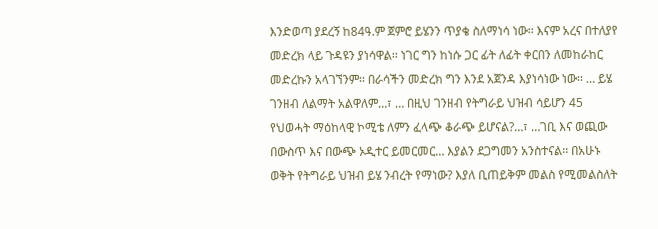እንድወጣ ያደረኝ ከ84ዓ.ም ጀምሮ ይሄንን ጥያቄ ስለማነሳ ነው፡፡ እናም አረና በተለያየ መድረክ ላይ ጉዳዩን ያነሳዋል፡፡ ነገር ግን ከነሱ ጋር ፊት ለፊት ቀርበን ለመከራከር መድረኩን አላገኘንም፡፡ በራሳችን መድረክ ግን እንደ አጀንዳ እያነሳነው ነው፡፡ … ይሄ ገንዘብ ለልማት አልዋለም…፣ … በዚህ ገንዘብ የትግራይ ህዝብ ሳይሆን 45 የህወሓት ማዕከላዊ ኮሚቴ ለምን ፈላጭ ቆራጭ ይሆናል?…፣ …ገቢ እና ወጪው በውስጥ እና በውጭ ኦዲተር ይመርመር… እያልን ደጋግመን አንስተናል፡፡ በአሁኑ ወቅት የትግራይ ህዝብ ይሄ ንብረት የማነው? እያለ ቢጠይቅም መልስ የሚመልስለት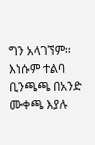ግን አላገኘም፡፡ እነሱም ተልባ ቢንጫጫ በአንድ ሙቀጫ እያሉ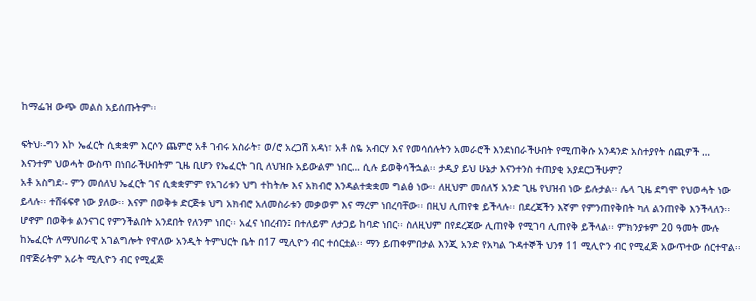ከማፌዝ ውጭ መልስ አይሰጡትም፡፡

ፍትህ፡-ግን እኮ ኤፈርት ሲቋቋም እርሶን ጨምሮ አቶ ገብሩ አስራት፣ ወ/ሮ አረጋሽ አዳነ፣ አቶ ስዬ አብርሃ እና የመሳሰሉትን አመራሮች እንደነበራችሁበት የሚጠቅሱ አንዳንድ አስተያየት ሰጪዎች … እናንተም ህወሓት ውስጥ በነበራችሁበትም ጊዜ ቢሆን የኤፈርት ገቢ ለህዝቡ አይውልም ነበር… ሲሉ ይወቅሳችኋል፡፡ ታዲያ ይህ ሁኔታ እናንተንስ ተጠያቂ አያደርጋችሁም?
አቶ አስግደ፡- ምን መሰለህ ኤፈርት ገና ሲቋቋምም የአገሪቱን ህግ ተከትሎ እና አክብሮ እንዳልተቋቋመ ግልፅ ነው፡፡ ለዚህም መሰለኝ አንድ ጊዜ የህዝብ ነው ይሉታል፡፡ ሌላ ጊዜ ደግሞ የህወሓት ነው ይላሉ፡፡ ተሸፋፍኖ ነው ያለው፡፡ እናም በወቅቱ ድርጅቱ ህግ አክብሮ አለመስራቱን መቃወም እና ማረም ነበረባቸው፡፡ በዚህ ሊጠየቁ ይችላሉ፡፡ በደረጃችን እኛም የምንጠየቅበት ካለ ልንጠየቅ እንችላለን፡፡ ሆኖም በወቅቱ ልንናገር የምንችልበት አንደበት የለንም ነበር፡፡ አፈና ነበረብን፤ በተለይም ለታጋይ ከባድ ነበር፡፡ ስለዚህም በየደረጃው ሊጠየቅ የሚገባ ሊጠየቅ ይችላል፡፡ ምክንያቱም 20 ዓመት ሙሉ ከኤፈርት ለማህበራዊ አገልግሎት የዋለው አንዲት ትምህርት ቤት በ17 ሚሊዮን ብር ተሰርቷል፡፡ ማን ይጠቀምበታል እንጂ አንድ የአካል ጉዳተኞች ህንፃ 11 ሚሊዮን ብር የሚፈጅ አውጥተው ሰርተዋል፡፡ በዋጅራትም አራት ሚሊዮን ብር የሚፈጅ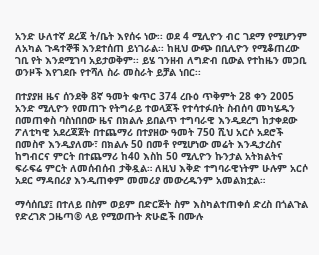አንድ ሁለተኛ ደረጃ ት/ቤት እየሰሩ ነው፡፡ ወደ 4 ሚሊዮን ብር ገደማ የሚሆንም ለአካል ጉዳተኞቹ እንደተሰጠ ይነገራል፡፡ ከዚህ ውጭ በቢሊዮን የሚቆጠረው ገቢ የት እንደሚገባ አይታወቅም፡፡ ይሄ ገንዘብ ለግድብ ቢውል የተከዜን መጋቢ ወንዞች እየገደቡ የተሻለ ስራ መስራት ይቻል ነበር፡፡

በተያያዘ ዜና ሰንደቅ 8ኛ ዓመት ቁጥር 374 ረቡዕ ጥቅምት 28 ቀን 2005 አንድ ሚሊዮን የመጠጉ የትግራይ ተወላጆች የተሳተፉበት ስብሰባ መካሄዱን በመጠቀስ ባስነበበው ዜና በክልሉ ይበልጥ ተግባራዊ እንዲደረግ ከታቀደው ፖለቲካዊ አደረጃጀት በተጨማሪ በተያዘው ዓመት 750 ሺህ አርሶ አደሮች በመስኖ እንዲያለሙ፣ በክልሉ 50 በመቶ የሚሆነው መሬት እንዲታረስና ከግብርና ምርት በተጨማሪ ከ40 እስከ 50 ሚሊዮን ኩንታል አትክልትና ፍራፍሬ ምርት ለመሰብሰብ ታቅዷል። ለዚህ እቅድ ተግባራዊነትም ሁሉም አርሶ አደር ማዳበሪያ እንዲጠቀም መመሪያ መውረዱንም አመልክቷል።

ማሳሰቢያ፤ በተለይ በስም ወይም በድርጅት ስም እስካልተጠቀሰ ድረስ በጎልጉል የድረገጽ ጋዜጣ® ላይ የሚወጡት ጽሁፎች በሙሉ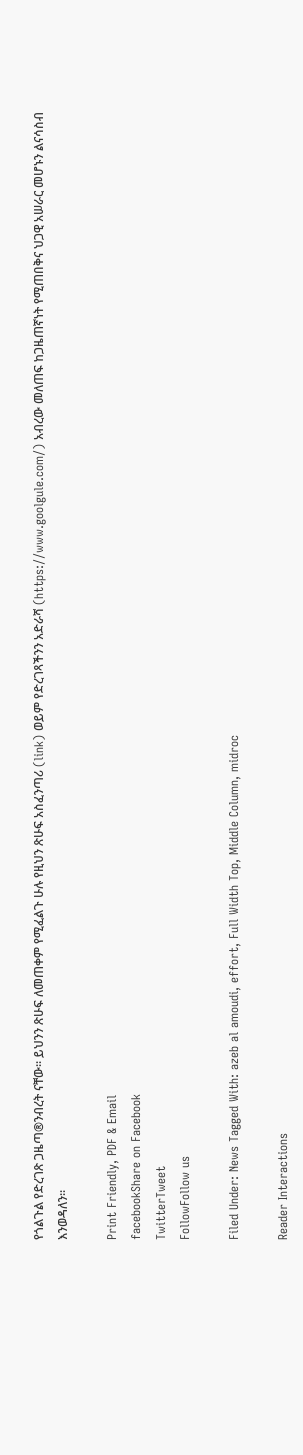የጎልጉል የድረገጽ ጋዜጣ®ንብረት ናቸው፡፡ ይህንን ጽሁፍ ለመጠቀም የሚፈልጉ ሁሉ የዚህን ጽሁፍ አስፈንጣሪ (link) ወይም የድረገጻችንን አድራሻ (https://www.goolgule.com/) አብረው መለጠፍ ከጋዜጠኛነት የሚጠበቅና ህጋዊ አሠራር መሆኑን ልናሳስብ እንወዳለን፡፡

Print Friendly, PDF & Email
facebookShare on Facebook
TwitterTweet
FollowFollow us

Filed Under: News Tagged With: azeb al amoudi, effort, Full Width Top, Middle Column, midroc

Reader Interactions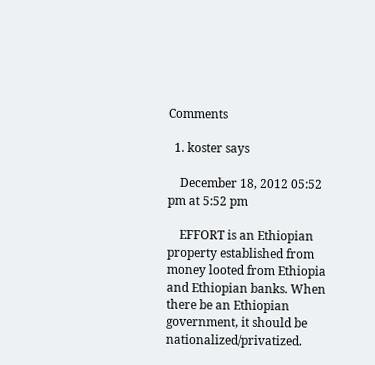Comments

  1. koster says

    December 18, 2012 05:52 pm at 5:52 pm

    EFFORT is an Ethiopian property established from money looted from Ethiopia and Ethiopian banks. When there be an Ethiopian government, it should be nationalized/privatized.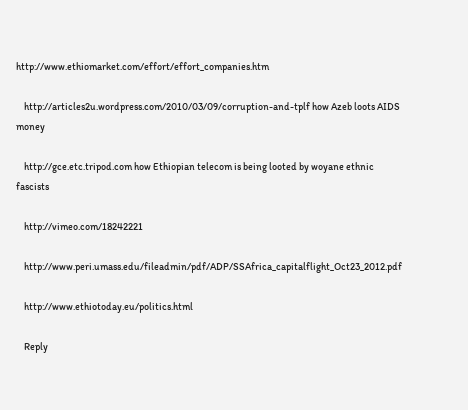http://www.ethiomarket.com/effort/effort_companies.htm

    http://articles2u.wordpress.com/2010/03/09/corruption-and-tplf how Azeb loots AIDS money

    http://gce.etc.tripod.com how Ethiopian telecom is being looted by woyane ethnic fascists

    http://vimeo.com/18242221

    http://www.peri.umass.edu/fileadmin/pdf/ADP/SSAfrica_capitalflight_Oct23_2012.pdf

    http://www.ethiotoday.eu/politics.html

    Reply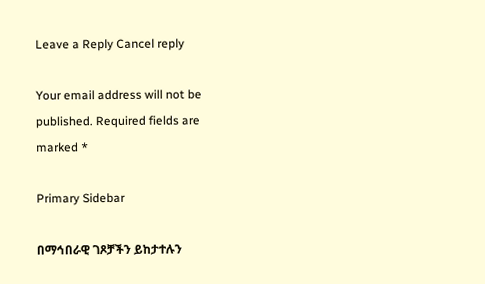Leave a Reply Cancel reply

Your email address will not be published. Required fields are marked *

Primary Sidebar

በማኅበራዊ ገጾቻችን ይከታተሉን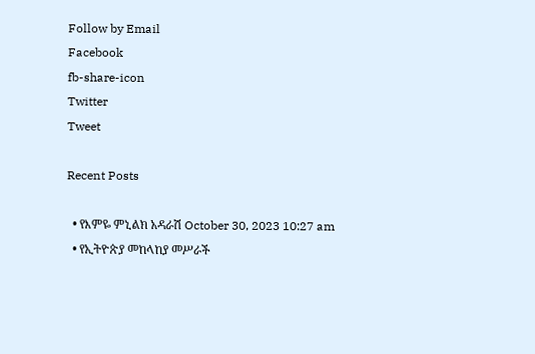Follow by Email
Facebook
fb-share-icon
Twitter
Tweet

Recent Posts

  • የእምዬ ምኒልክ አዳራሽ October 30, 2023 10:27 am
  • የኢትዮጵያ መከላከያ መሥራች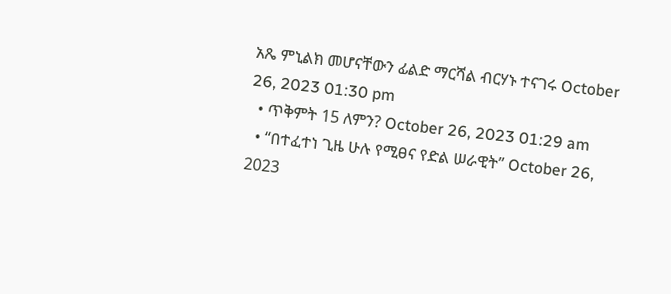አጼ ምኒልክ መሆናቸውን ፊልድ ማርሻል ብርሃኑ ተናገሩ October 26, 2023 01:30 pm
  • ጥቅምት 15 ለምን? October 26, 2023 01:29 am
  • “በተፈተነ ጊዜ ሁሉ የሚፀና የድል ሠራዊት” October 26, 2023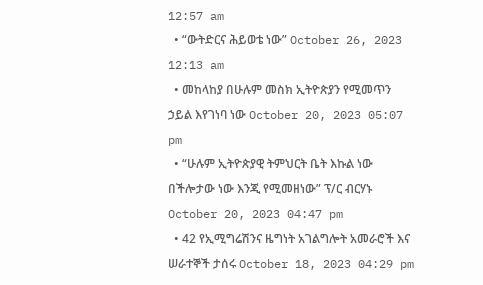12:57 am
  • “ውትድርና ሕይወቴ ነው” October 26, 2023 12:13 am
  • መከላከያ በሁሉም መስክ ኢትዮጵያን የሚመጥን ኃይል እየገነባ ነው October 20, 2023 05:07 pm
  • “ሁሉም ኢትዮጵያዊ ትምህርት ቤት እኩል ነው በችሎታው ነው እንጂ የሚመዘነው” ፕ/ር ብርሃኑ October 20, 2023 04:47 pm
  • 42 የኢሚግሬሽንና ዜግነት አገልግሎት አመራሮች እና ሠራተኞች ታሰሩ October 18, 2023 04:29 pm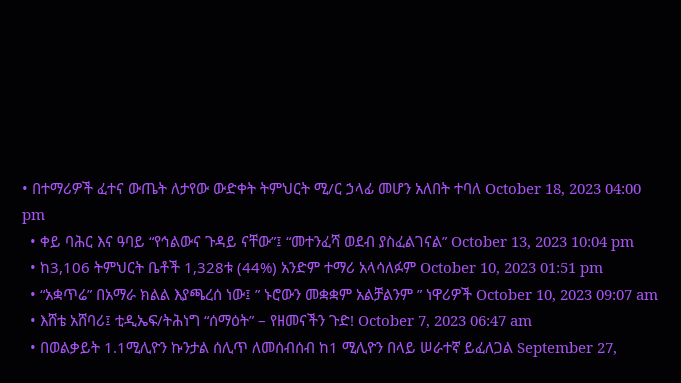• በተማሪዎች ፈተና ውጤት ለታየው ውድቀት ትምህርት ሚ/ር ኃላፊ መሆን አለበት ተባለ October 18, 2023 04:00 pm
  • ቀይ ባሕር እና ዓባይ “የኅልውና ጉዳይ ናቸው”፤ “መተንፈሻ ወደብ ያስፈልገናል” October 13, 2023 10:04 pm
  • ከ3,106 ትምህርት ቤቶች 1,328ቱ (44%) አንድም ተማሪ አላሳለፉም October 10, 2023 01:51 pm
  • “አቋጥሬ” በአማራ ክልል እያጫረሰ ነው፤ ” ኑሮውን መቋቋም አልቻልንም ” ነዋሪዎች October 10, 2023 09:07 am
  • እሸቴ አሸባሪ፤ ቲዲኤፍ/ትሕነግ “ሰማዕት” – የዘመናችን ጉድ! October 7, 2023 06:47 am
  • በወልቃይት 1.1ሚሊዮን ኩንታል ሰሊጥ ለመሰብሰብ ከ1 ሚሊዮን በላይ ሠራተኛ ይፈለጋል September 27,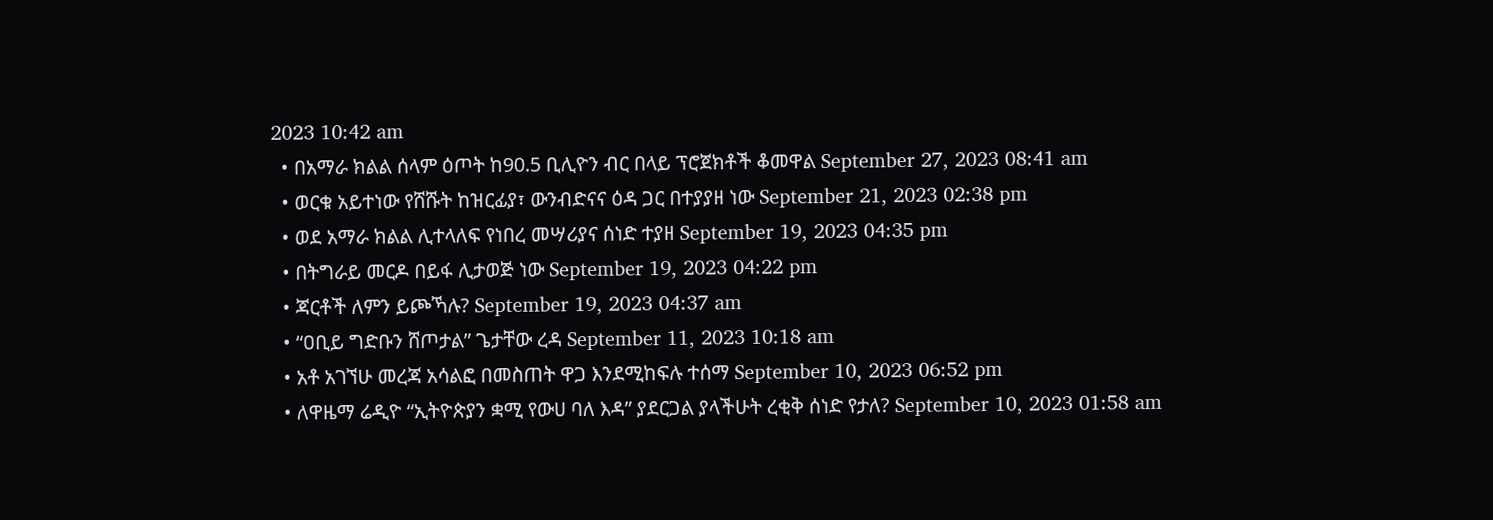2023 10:42 am
  • በአማራ ክልል ሰላም ዕጦት ከ90.5 ቢሊዮን ብር በላይ ፕሮጀክቶች ቆመዋል September 27, 2023 08:41 am
  • ወርቁ አይተነው የሸሹት ከዝርፊያ፣ ውንብድናና ዕዳ ጋር በተያያዘ ነው September 21, 2023 02:38 pm
  • ወደ አማራ ክልል ሊተላለፍ የነበረ መሣሪያና ሰነድ ተያዘ September 19, 2023 04:35 pm
  • በትግራይ መርዶ በይፋ ሊታወጅ ነው September 19, 2023 04:22 pm
  • ጃርቶች ለምን ይጮኻሉ? September 19, 2023 04:37 am
  • “ዐቢይ ግድቡን ሸጦታል” ጌታቸው ረዳ September 11, 2023 10:18 am
  • አቶ አገኘሁ መረጃ አሳልፎ በመስጠት ዋጋ እንደሚከፍሉ ተሰማ September 10, 2023 06:52 pm
  • ለዋዜማ ሬዲዮ “ኢትዮጵያን ቋሚ የውሀ ባለ እዳ” ያደርጋል ያላችሁት ረቂቅ ሰነድ የታለ? September 10, 2023 01:58 am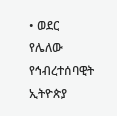• ወደር የሌለው የኅብረተሰባዊት ኢትዮጵያ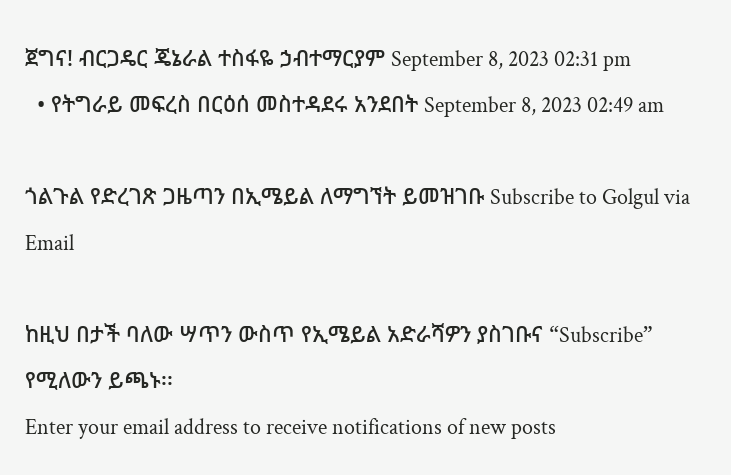ጀግና! ብርጋዴር ጄኔራል ተስፋዬ ኃብተማርያም September 8, 2023 02:31 pm
  • የትግራይ መፍረስ በርዕሰ መስተዳደሩ አንደበት September 8, 2023 02:49 am

ጎልጉል የድረገጽ ጋዜጣን በኢሜይል ለማግኘት ይመዝገቡ Subscribe to Golgul via Email

ከዚህ በታች ባለው ሣጥን ውስጥ የኢሜይል አድራሻዎን ያስገቡና “Subscribe” የሚለውን ይጫኑ፡፡
Enter your email address to receive notifications of new posts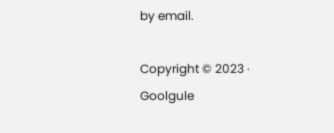by email.

Copyright © 2023 · Goolgule